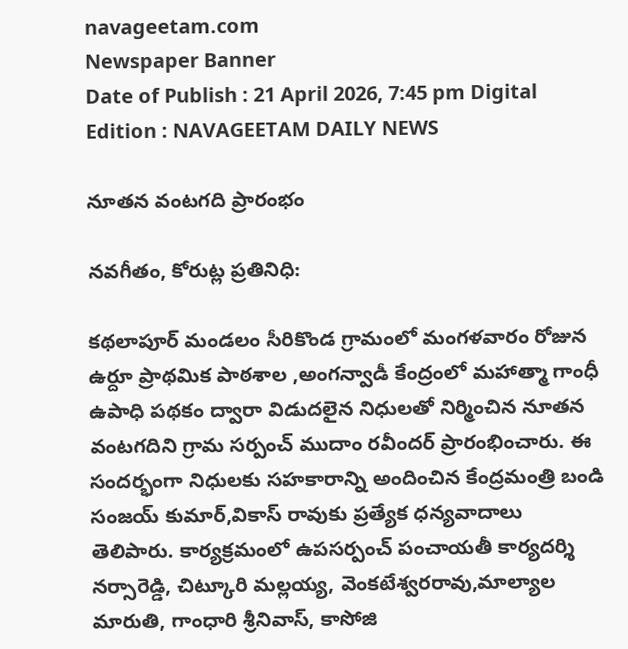navageetam.com
Newspaper Banner
Date of Publish : 21 April 2026, 7:45 pm Digital Edition : NAVAGEETAM DAILY NEWS

నూతన వంటగది ప్రారంభం

నవగీతం, కోరుట్ల ప్రతినిధి:

కథలాపూర్ మండలం సీరికొండ గ్రామంలో మంగళవారం రోజున ఉర్దూ ప్రాథమిక పాఠశాల ,అంగన్వాడీ కేంద్రంలో మహాత్మా గాంధీ ఉపాధి పథకం ద్వారా విడుదలైన నిధులతో నిర్మించిన నూతన వంటగదిని గ్రామ సర్పంచ్ ముదాం రవీందర్ ప్రారంభించారు. ఈ సందర్భంగా నిధులకు సహకారాన్ని అందించిన కేంద్రమంత్రి బండి సంజయ్ కుమార్,వికాస్ రావుకు ప్రత్యేక ధన్యవాదాలు తెలిపారు. కార్యక్రమంలో ఉపసర్పంచ్ పంచాయతీ కార్యదర్శి నర్సారెడ్డి, చిట్కూరి మల్లయ్య, వెంకటేశ్వరరావు,మాల్యాల మారుతి, గాంధారి శ్రీనివాస్, కాసోజి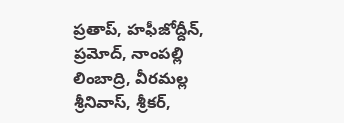ప్రతాప్, హఫీజోద్దీన్, ప్రమోద్, నాంపల్లి లింబాద్రి, వీరమల్ల శ్రీనివాస్, శ్రీకర్,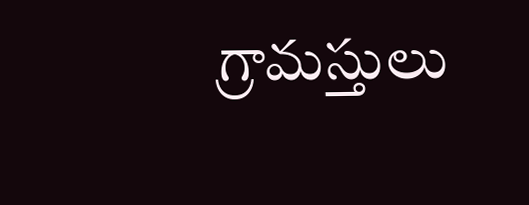గ్రామస్తులు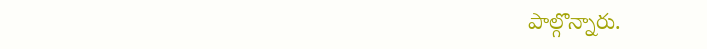పాల్గొన్నారు.